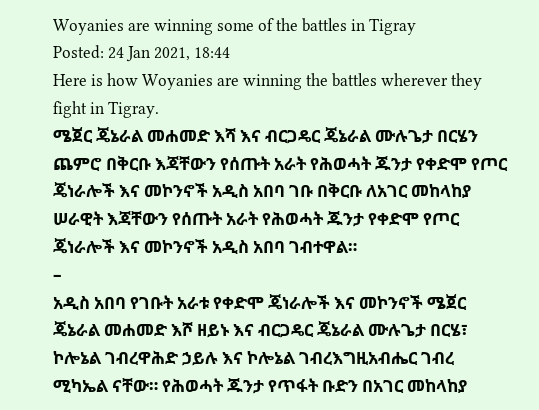Woyanies are winning some of the battles in Tigray
Posted: 24 Jan 2021, 18:44
Here is how Woyanies are winning the battles wherever they fight in Tigray.
ሜጀር ጄኔራል መሐመድ እሻ እና ብርጋዴር ጄኔራል ሙሉጌታ በርሄን ጨምሮ በቅርቡ እጃቸውን የሰጡት አራት የሕወሓት ጁንታ የቀድሞ የጦር ጄነራሎች እና መኮንኖች አዲስ አበባ ገቡ በቅርቡ ለአገር መከላከያ ሠራዊት እጃቸውን የሰጡት አራት የሕወሓት ጁንታ የቀድሞ የጦር ጄነራሎች እና መኮንኖች አዲስ አበባ ገብተዋል።
–
አዲስ አበባ የገቡት አራቱ የቀድሞ ጄነራሎች እና መኮንኖች ሜጀር ጄኔራል መሐመድ እሾ ዘይኑ እና ብርጋዴር ጄኔራል ሙሉጌታ በርሄ፣ ኮሎኔል ገብረዋሕድ ኃይሉ እና ኮሎኔል ገብረእግዚአብሔር ገብረ ሚካኤል ናቸው። የሕወሓት ጁንታ የጥፋት ቡድን በአገር መከላከያ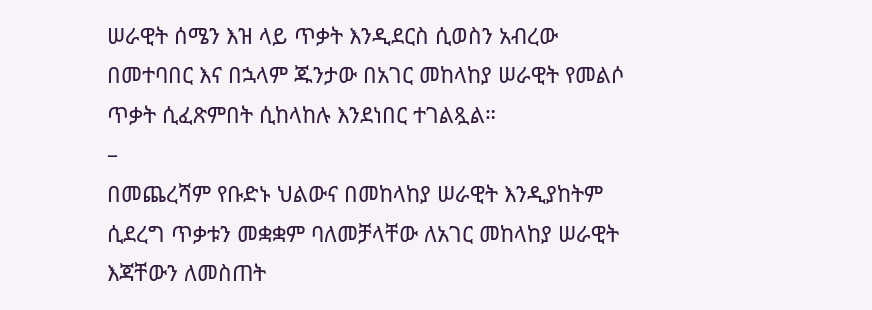ሠራዊት ሰሜን እዝ ላይ ጥቃት እንዲደርስ ሲወስን አብረው በመተባበር እና በኋላም ጁንታው በአገር መከላከያ ሠራዊት የመልሶ ጥቃት ሲፈጽምበት ሲከላከሉ እንደነበር ተገልጿል።
–
በመጨረሻም የቡድኑ ህልውና በመከላከያ ሠራዊት እንዲያከትም ሲደረግ ጥቃቱን መቋቋም ባለመቻላቸው ለአገር መከላከያ ሠራዊት እጃቸውን ለመስጠት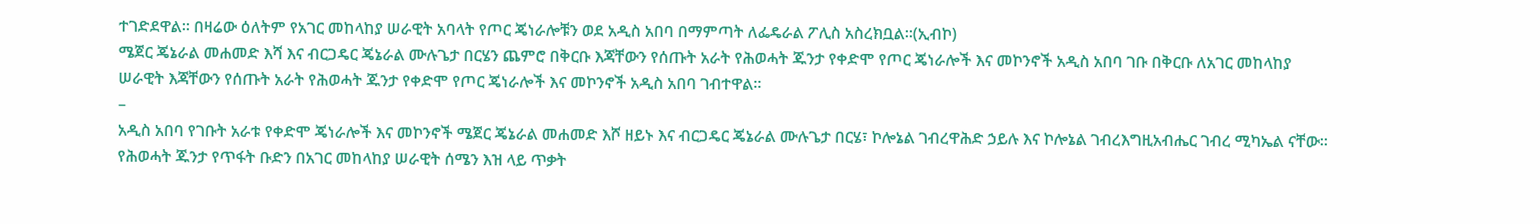ተገድደዋል። በዛሬው ዕለትም የአገር መከላከያ ሠራዊት አባላት የጦር ጄነራሎቹን ወደ አዲስ አበባ በማምጣት ለፌዴራል ፖሊስ አስረክቧል።(ኢብኮ)
ሜጀር ጄኔራል መሐመድ እሻ እና ብርጋዴር ጄኔራል ሙሉጌታ በርሄን ጨምሮ በቅርቡ እጃቸውን የሰጡት አራት የሕወሓት ጁንታ የቀድሞ የጦር ጄነራሎች እና መኮንኖች አዲስ አበባ ገቡ በቅርቡ ለአገር መከላከያ ሠራዊት እጃቸውን የሰጡት አራት የሕወሓት ጁንታ የቀድሞ የጦር ጄነራሎች እና መኮንኖች አዲስ አበባ ገብተዋል።
–
አዲስ አበባ የገቡት አራቱ የቀድሞ ጄነራሎች እና መኮንኖች ሜጀር ጄኔራል መሐመድ እሾ ዘይኑ እና ብርጋዴር ጄኔራል ሙሉጌታ በርሄ፣ ኮሎኔል ገብረዋሕድ ኃይሉ እና ኮሎኔል ገብረእግዚአብሔር ገብረ ሚካኤል ናቸው። የሕወሓት ጁንታ የጥፋት ቡድን በአገር መከላከያ ሠራዊት ሰሜን እዝ ላይ ጥቃት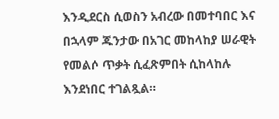እንዲደርስ ሲወስን አብረው በመተባበር እና በኋላም ጁንታው በአገር መከላከያ ሠራዊት የመልሶ ጥቃት ሲፈጽምበት ሲከላከሉ እንደነበር ተገልጿል።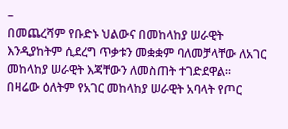–
በመጨረሻም የቡድኑ ህልውና በመከላከያ ሠራዊት እንዲያከትም ሲደረግ ጥቃቱን መቋቋም ባለመቻላቸው ለአገር መከላከያ ሠራዊት እጃቸውን ለመስጠት ተገድደዋል። በዛሬው ዕለትም የአገር መከላከያ ሠራዊት አባላት የጦር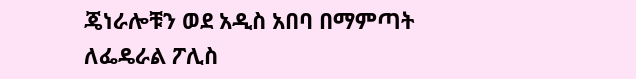ጄነራሎቹን ወደ አዲስ አበባ በማምጣት ለፌዴራል ፖሊስ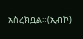አስረክቧል።(ኢብኮ)